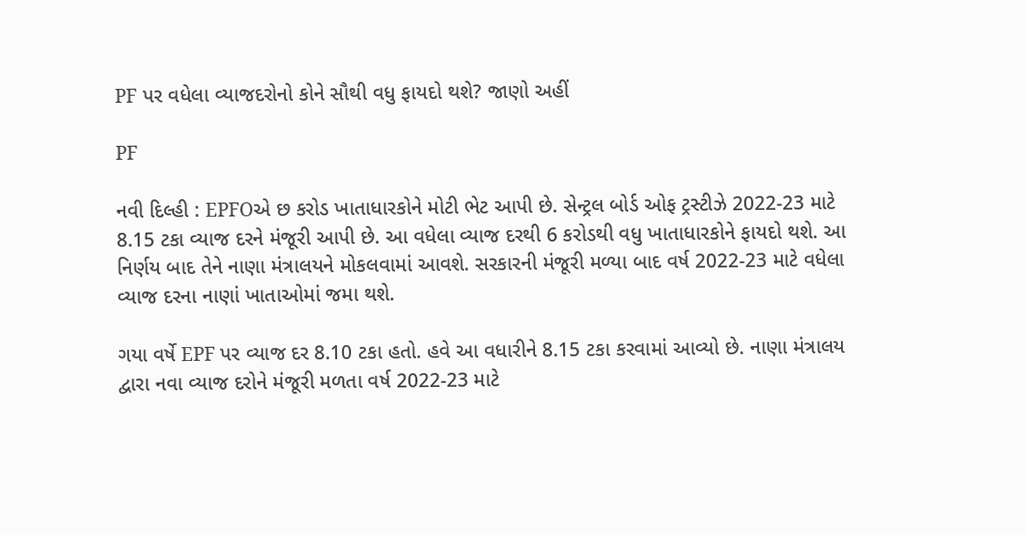PF પર વધેલા વ્યાજદરોનો કોને સૌથી વધુ ફાયદો થશે? જાણો અહીં

PF

નવી દિલ્હી : EPFOએ છ કરોડ ખાતાધારકોને મોટી ભેટ આપી છે. સેન્ટ્રલ બોર્ડ ઓફ ટ્રસ્ટીઝે 2022-23 માટે 8.15 ટકા વ્યાજ દરને મંજૂરી આપી છે. આ વધેલા વ્યાજ દરથી 6 કરોડથી વધુ ખાતાધારકોને ફાયદો થશે. આ નિર્ણય બાદ તેને નાણા મંત્રાલયને મોકલવામાં આવશે. સરકારની મંજૂરી મળ્યા બાદ વર્ષ 2022-23 માટે વધેલા વ્યાજ દરના નાણાં ખાતાઓમાં જમા થશે.

ગયા વર્ષે EPF પર વ્યાજ દર 8.10 ટકા હતો. હવે આ વધારીને 8.15 ટકા કરવામાં આવ્યો છે. નાણા મંત્રાલય દ્વારા નવા વ્યાજ દરોને મંજૂરી મળતા વર્ષ 2022-23 માટે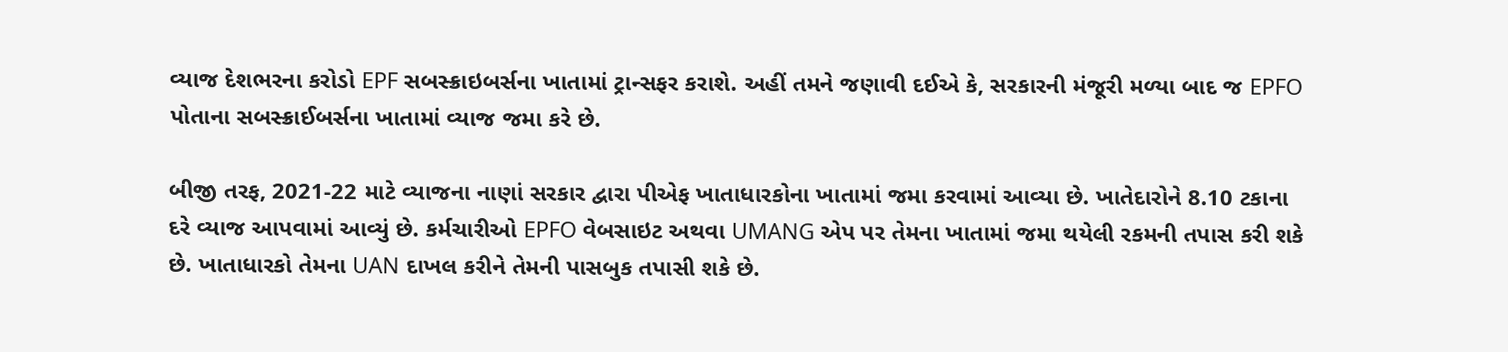વ્યાજ દેશભરના કરોડો EPF સબસ્ક્રાઇબર્સના ખાતામાં ટ્રાન્સફર કરાશે. અહીં તમને જણાવી દઈએ કે, સરકારની મંજૂરી મળ્યા બાદ જ EPFO પોતાના સબસ્ક્રાઈબર્સના ખાતામાં વ્યાજ જમા કરે છે.

બીજી તરફ, 2021-22 માટે વ્યાજના નાણાં સરકાર દ્વારા પીએફ ખાતાધારકોના ખાતામાં જમા કરવામાં આવ્યા છે. ખાતેદારોને 8.10 ટકાના દરે વ્યાજ આપવામાં આવ્યું છે. કર્મચારીઓ EPFO વેબસાઇટ અથવા UMANG એપ પર તેમના ખાતામાં જમા થયેલી રકમની તપાસ કરી શકે છે. ખાતાધારકો તેમના UAN દાખલ કરીને તેમની પાસબુક તપાસી શકે છે.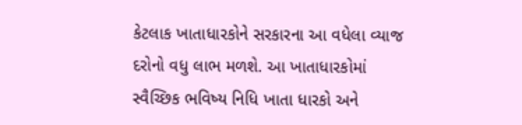કેટલાક ખાતાધારકોને સરકારના આ વધેલા વ્યાજ દરોનો વધુ લાભ મળશે. આ ખાતાધારકોમાં સ્વૈચ્છિક ભવિષ્ય નિધિ ખાતા ધારકો અને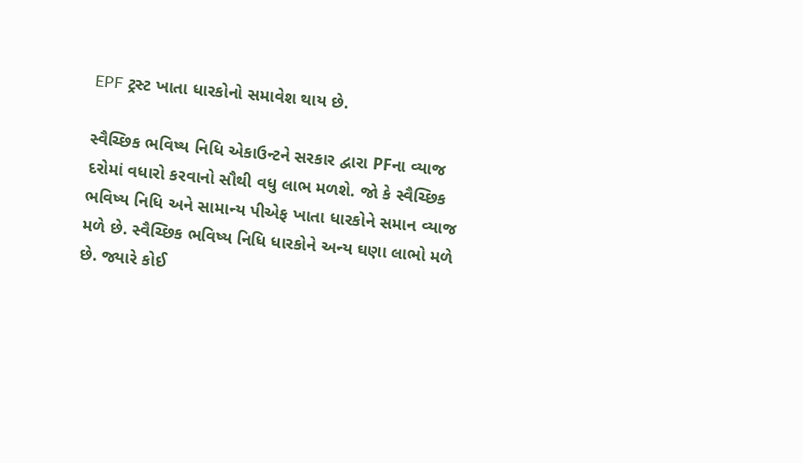EPF ટ્રસ્ટ ખાતા ધારકોનો સમાવેશ થાય છે.

સ્વૈચ્છિક ભવિષ્ય નિધિ એકાઉન્ટને સરકાર દ્વારા PFના વ્યાજ દરોમાં વધારો કરવાનો સૌથી વધુ લાભ મળશે. જો કે સ્વૈચ્છિક ભવિષ્ય નિધિ અને સામાન્ય પીએફ ખાતા ધારકોને સમાન વ્યાજ મળે છે. સ્વૈચ્છિક ભવિષ્ય નિધિ ધારકોને અન્ય ઘણા લાભો મળે છે. જ્યારે કોઈ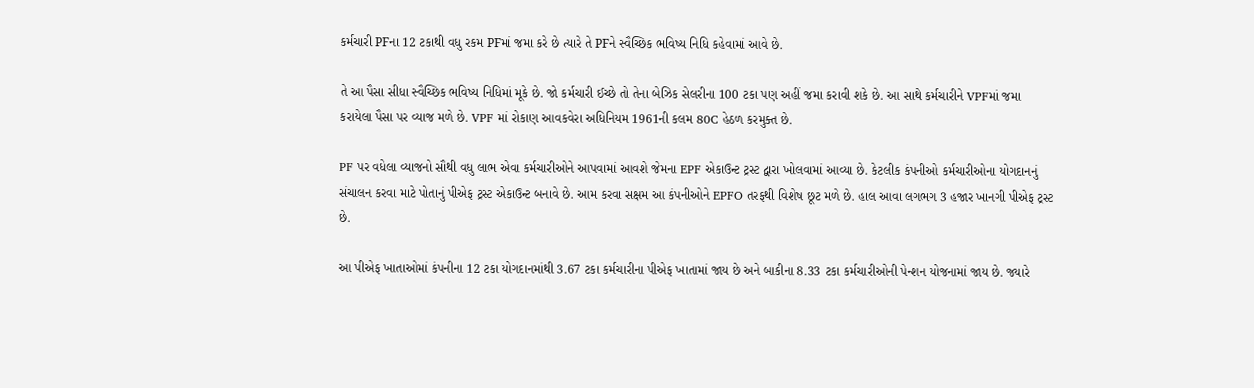કર્મચારી PFના 12 ટકાથી વધુ રકમ PFમાં જમા કરે છે ત્યારે તે PFને સ્વૈચ્છિક ભવિષ્ય નિધિ કહેવામાં આવે છે.

તે આ પૈસા સીધા સ્વૈચ્છિક ભવિષ્ય નિધિમાં મૂકે છે. જો કર્મચારી ઈચ્છે તો તેના બેઝિક સેલરીના 100 ટકા પણ અહીં જમા કરાવી શકે છે. આ સાથે કર્મચારીને VPFમાં જમા કરાયેલા પૈસા પર વ્યાજ મળે છે. VPF માં રોકાણ આવકવેરા અધિનિયમ 1961ની કલમ 80C હેઠળ કરમુક્ત છે.

PF પર વધેલા વ્યાજનો સૌથી વધુ લાભ એવા કર્મચારીઓને આપવામાં આવશે જેમના EPF એકાઉન્ટ ટ્રસ્ટ દ્વારા ખોલવામાં આવ્યા છે. કેટલીક કંપનીઓ કર્મચારીઓના યોગદાનનું સંચાલન કરવા માટે પોતાનું પીએફ ટ્રસ્ટ એકાઉન્ટ બનાવે છે. આમ કરવા સક્ષમ આ કંપનીઓને EPFO તરફથી વિશેષ છૂટ મળે છે. હાલ આવા લગભગ 3 હજાર ખાનગી પીએફ ટ્રસ્ટ છે.

આ પીએફ ખાતાઓમાં કંપનીના 12 ટકા યોગદાનમાંથી 3.67 ટકા કર્મચારીના પીએફ ખાતામાં જાય છે અને બાકીના 8.33 ટકા કર્મચારીઓની પેન્શન યોજનામાં જાય છે. જ્યારે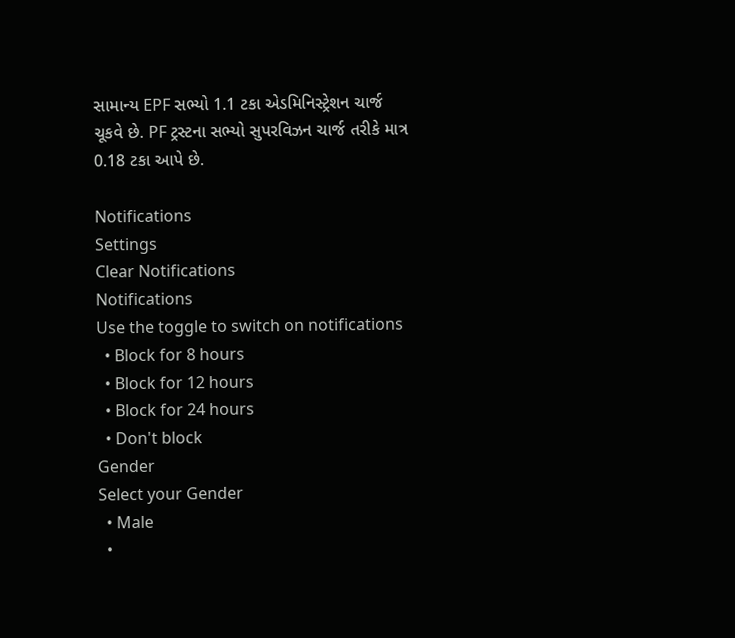સામાન્ય EPF સભ્યો 1.1 ટકા એડમિનિસ્ટ્રેશન ચાર્જ ચૂકવે છે. PF ટ્રસ્ટના સભ્યો સુપરવિઝન ચાર્જ તરીકે માત્ર 0.18 ટકા આપે છે.

Notifications
Settings
Clear Notifications
Notifications
Use the toggle to switch on notifications
  • Block for 8 hours
  • Block for 12 hours
  • Block for 24 hours
  • Don't block
Gender
Select your Gender
  • Male
  •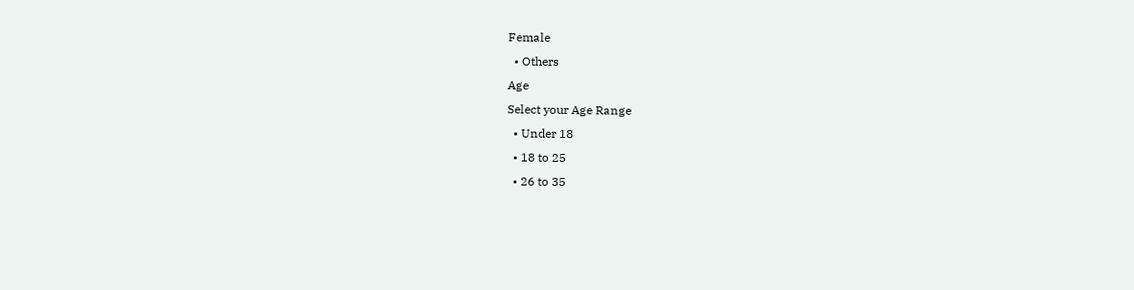Female
  • Others
Age
Select your Age Range
  • Under 18
  • 18 to 25
  • 26 to 35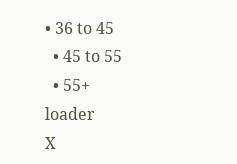• 36 to 45
  • 45 to 55
  • 55+
loader
X